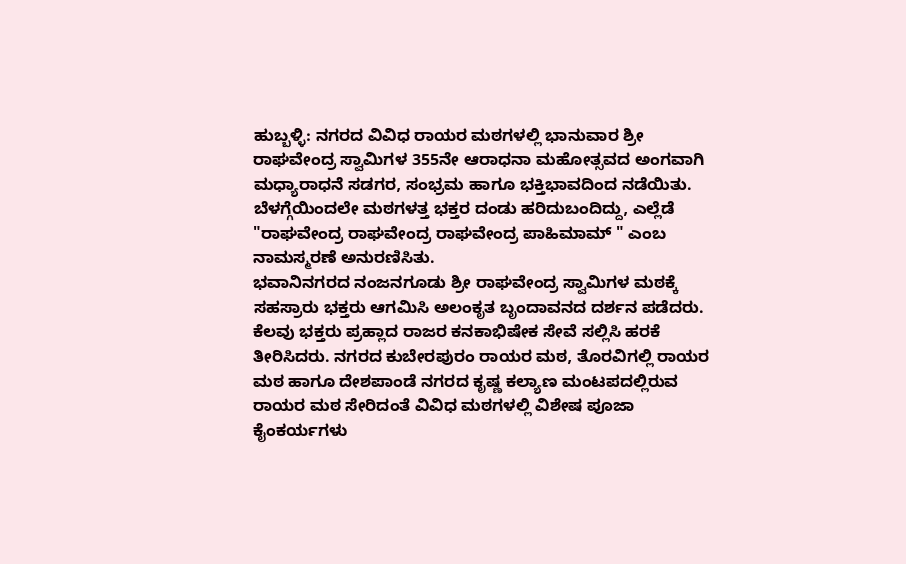ಹುಬ್ಬಳ್ಳಿ: ನಗರದ ವಿವಿಧ ರಾಯರ ಮಠಗಳಲ್ಲಿ ಭಾನುವಾರ ಶ್ರೀ ರಾಘವೇಂದ್ರ ಸ್ವಾಮಿಗಳ 355ನೇ ಆರಾಧನಾ ಮಹೋತ್ಸವದ ಅಂಗವಾಗಿ ಮಧ್ಯಾರಾಧನೆ ಸಡಗರ, ಸಂಭ್ರಮ ಹಾಗೂ ಭಕ್ತಿಭಾವದಿಂದ ನಡೆಯಿತು. ಬೆಳಗ್ಗೆಯಿಂದಲೇ ಮಠಗಳತ್ತ ಭಕ್ತರ ದಂಡು ಹರಿದುಬಂದಿದ್ದು, ಎಲ್ಲೆಡೆ "ರಾಘವೇಂದ್ರ ರಾಘವೇಂದ್ರ ರಾಘವೇಂದ್ರ ಪಾಹಿಮಾಮ್ " ಎಂಬ ನಾಮಸ್ಮರಣೆ ಅನುರಣಿಸಿತು.
ಭವಾನಿನಗರದ ನಂಜನಗೂಡು ಶ್ರೀ ರಾಘವೇಂದ್ರ ಸ್ವಾಮಿಗಳ ಮಠಕ್ಕೆ ಸಹಸ್ರಾರು ಭಕ್ತರು ಆಗಮಿಸಿ ಅಲಂಕೃತ ಬೃಂದಾವನದ ದರ್ಶನ ಪಡೆದರು. ಕೆಲವು ಭಕ್ತರು ಪ್ರಹ್ಲಾದ ರಾಜರ ಕನಕಾಭಿಷೇಕ ಸೇವೆ ಸಲ್ಲಿಸಿ ಹರಕೆ ತೀರಿಸಿದರು. ನಗರದ ಕುಬೇರಪುರಂ ರಾಯರ ಮಠ, ತೊರವಿಗಲ್ಲಿ ರಾಯರ ಮಠ ಹಾಗೂ ದೇಶಪಾಂಡೆ ನಗರದ ಕೃಷ್ಣ ಕಲ್ಯಾಣ ಮಂಟಪದಲ್ಲಿರುವ ರಾಯರ ಮಠ ಸೇರಿದಂತೆ ವಿವಿಧ ಮಠಗಳಲ್ಲಿ ವಿಶೇಷ ಪೂಜಾ ಕೈಂಕರ್ಯಗಳು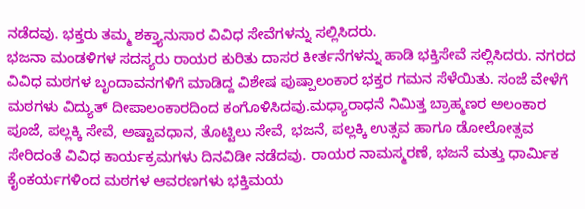ನಡೆದವು. ಭಕ್ತರು ತಮ್ಮ ಶಕ್ತ್ಯಾನುಸಾರ ವಿವಿಧ ಸೇವೆಗಳನ್ನು ಸಲ್ಲಿಸಿದರು.
ಭಜನಾ ಮಂಡಳಿಗಳ ಸದಸ್ಯರು ರಾಯರ ಕುರಿತು ದಾಸರ ಕೀರ್ತನೆಗಳನ್ನು ಹಾಡಿ ಭಕ್ತಿಸೇವೆ ಸಲ್ಲಿಸಿದರು. ನಗರದ ವಿವಿಧ ಮಠಗಳ ಬೃಂದಾವನಗಳಿಗೆ ಮಾಡಿದ್ದ ವಿಶೇಷ ಪುಷ್ಪಾಲಂಕಾರ ಭಕ್ತರ ಗಮನ ಸೆಳೆಯಿತು. ಸಂಜೆ ವೇಳೆಗೆ ಮಠಗಳು ವಿದ್ಯುತ್ ದೀಪಾಲಂಕಾರದಿಂದ ಕಂಗೊಳಿಸಿದವು.ಮಧ್ಯಾರಾಧನೆ ನಿಮಿತ್ತ ಬ್ರಾಹ್ಮಣರ ಅಲಂಕಾರ ಪೂಜೆ, ಪಲ್ಲಕ್ಕಿ ಸೇವೆ, ಅಷ್ಟಾವಧಾನ, ತೊಟ್ಟಿಲು ಸೇವೆ, ಭಜನೆ, ಪಲ್ಲಕ್ಕಿ ಉತ್ಸವ ಹಾಗೂ ಡೋಲೋತ್ಸವ ಸೇರಿದಂತೆ ವಿವಿಧ ಕಾರ್ಯಕ್ರಮಗಳು ದಿನವಿಡೀ ನಡೆದವು. ರಾಯರ ನಾಮಸ್ಮರಣೆ, ಭಜನೆ ಮತ್ತು ಧಾರ್ಮಿಕ ಕೈಂಕರ್ಯಗಳಿಂದ ಮಠಗಳ ಆವರಣಗಳು ಭಕ್ತಿಮಯ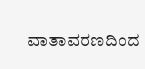ವಾತಾವರಣದಿಂದ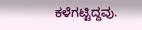ಕಳೆಗಟ್ಟಿದ್ದವು.